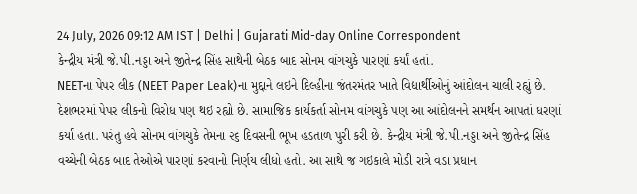24 July, 2026 09:12 AM IST | Delhi | Gujarati Mid-day Online Correspondent
કેન્દ્રીય મંત્રી જે.પી.નડ્ડા અને જીતેન્દ્ર સિંહ સાથેની બેઠક બાદ સોનમ વાંગચુકે પારણાં કર્યાં હતાં.
NEETના પેપર લીક (NEET Paper Leak)ના મુદ્દાને લઇને દિલ્હીના જંતરમંતર ખાતે વિદ્યાર્થીઓનું આંદોલન ચાલી રહ્યું છે. દેશભરમાં પેપર લીકનો વિરોધ પણ થઇ રહ્યો છે. સામાજિક કાર્યકર્તા સોનમ વાંગચુકે પણ આ આંદોલનને સમર્થન આપતાં ધરણાં કર્યા હતા. પરંતુ હવે સોનમ વાંગચુકે તેમના ૨૬ દિવસની ભૂખ હડતાળ પુરી કરી છે. કેન્દ્રીય મંત્રી જે.પી.નડ્ડા અને જીતેન્દ્ર સિંહ વચ્ચેની બેઠક બાદ તેઓએ પારણાં કરવાનો નિર્ણય લીધો હતો. આ સાથે જ ગઇકાલે મોડી રાત્રે વડા પ્રધાન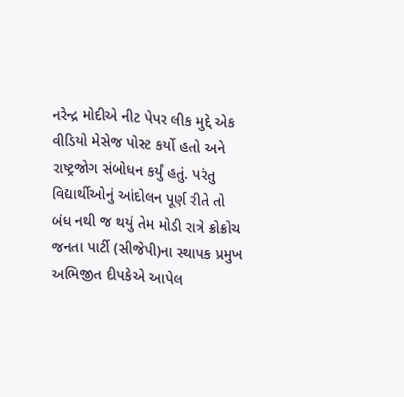નરેન્દ્ર મોદીએ નીટ પેપર લીક મુદ્દે એક વીડિયો મેસેજ પોસ્ટ કર્યો હતો અને રાષ્ટ્રજોગ સંબોધન કર્યું હતું. પરંતુ વિદ્યાર્થીઓનું આંદોલન પૂર્ણ રીતે તો બંધ નથી જ થયું તેમ મોડી રાત્રે ક્રોક્રોચ જનતા પાર્ટી (સીજેપી)ના સ્થાપક પ્રમુખ અભિજીત દીપકેએ આપેલ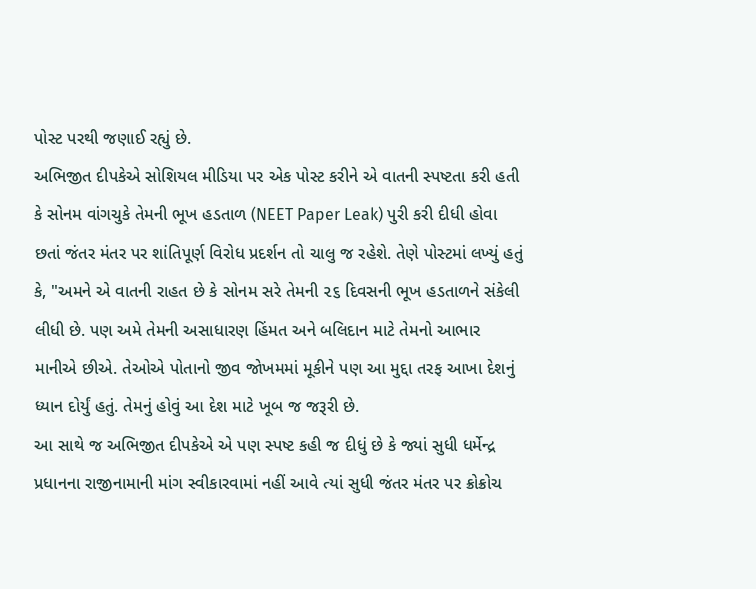પોસ્ટ પરથી જણાઈ રહ્યું છે.
અભિજીત દીપકેએ સોશિયલ મીડિયા પર એક પોસ્ટ કરીને એ વાતની સ્પષ્ટતા કરી હતી કે સોનમ વાંગચુકે તેમની ભૂખ હડતાળ (NEET Paper Leak) પુરી કરી દીધી હોવા છતાં જંતર મંતર પર શાંતિપૂર્ણ વિરોધ પ્રદર્શન તો ચાલુ જ રહેશે. તેણે પોસ્ટમાં લખ્યું હતું કે, "અમને એ વાતની રાહત છે કે સોનમ સરે તેમની ૨૬ દિવસની ભૂખ હડતાળને સંકેલી લીધી છે. પણ અમે તેમની અસાધારણ હિંમત અને બલિદાન માટે તેમનો આભાર માનીએ છીએ. તેઓએ પોતાનો જીવ જોખમમાં મૂકીને પણ આ મુદ્દા તરફ આખા દેશનું ધ્યાન દોર્યું હતું. તેમનું હોવું આ દેશ માટે ખૂબ જ જરૂરી છે.
આ સાથે જ અભિજીત દીપકેએ એ પણ સ્પષ્ટ કહી જ દીધું છે કે જ્યાં સુધી ધર્મેન્દ્ર પ્રધાનના રાજીનામાની માંગ સ્વીકારવામાં નહીં આવે ત્યાં સુધી જંતર મંતર પર ક્રોક્રોચ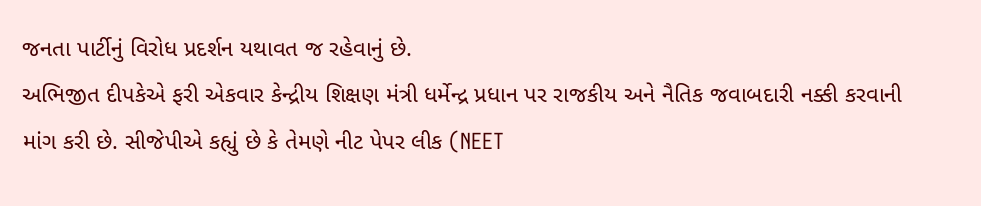જનતા પાર્ટીનું વિરોધ પ્રદર્શન યથાવત જ રહેવાનું છે.
અભિજીત દીપકેએ ફરી એકવાર કેન્દ્રીય શિક્ષણ મંત્રી ધર્મેન્દ્ર પ્રધાન પર રાજકીય અને નૈતિક જવાબદારી નક્કી કરવાની માંગ કરી છે. સીજેપીએ કહ્યું છે કે તેમણે નીટ પેપર લીક (NEET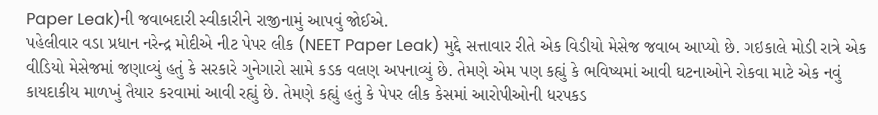Paper Leak)ની જવાબદારી સ્વીકારીને રાજીનામું આપવું જોઈએ.
પહેલીવાર વડા પ્રધાન નરેન્દ્ર મોદીએ નીટ પેપર લીક (NEET Paper Leak) મુદ્દે સત્તાવાર રીતે એક વિડીયો મેસેજ જવાબ આપ્યો છે. ગઇકાલે મોડી રાત્રે એક વીડિયો મેસેજમાં જણાવ્યું હતું કે સરકારે ગુનેગારો સામે કડક વલણ અપનાવ્યું છે. તેમણે એમ પણ કહ્યું કે ભવિષ્યમાં આવી ઘટનાઓને રોકવા માટે એક નવું કાયદાકીય માળખું તૈયાર કરવામાં આવી રહ્યું છે. તેમણે કહ્યું હતું કે પેપર લીક કેસમાં આરોપીઓની ધરપકડ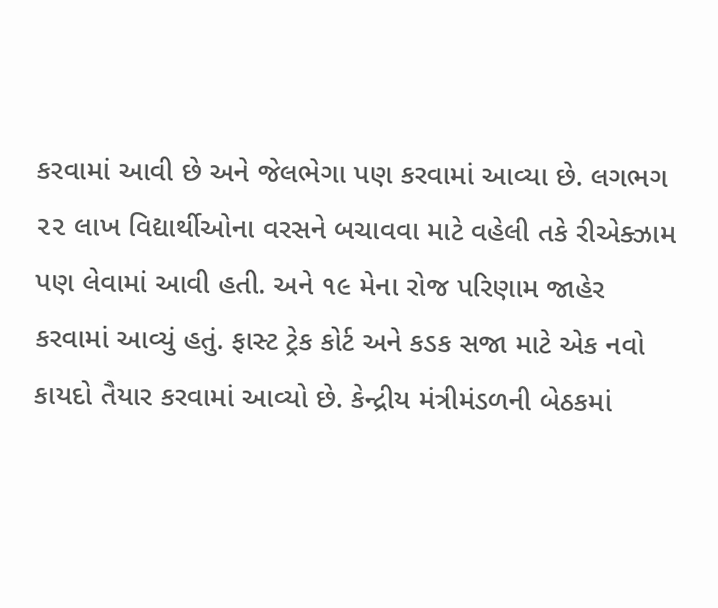કરવામાં આવી છે અને જેલભેગા પણ કરવામાં આવ્યા છે. લગભગ ૨૨ લાખ વિદ્યાર્થીઓના વરસને બચાવવા માટે વહેલી તકે રીએક્ઝામ પણ લેવામાં આવી હતી. અને ૧૯ મેના રોજ પરિણામ જાહેર કરવામાં આવ્યું હતું. ફાસ્ટ ટ્રેક કોર્ટ અને કડક સજા માટે એક નવો કાયદો તૈયાર કરવામાં આવ્યો છે. કેન્દ્રીય મંત્રીમંડળની બેઠકમાં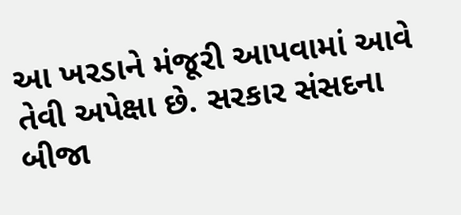આ ખરડાને મંજૂરી આપવામાં આવે તેવી અપેક્ષા છે. સરકાર સંસદના બીજા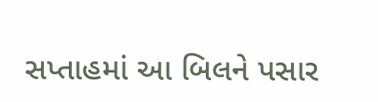સપ્તાહમાં આ બિલને પસાર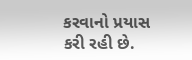કરવાનો પ્રયાસ કરી રહી છે.